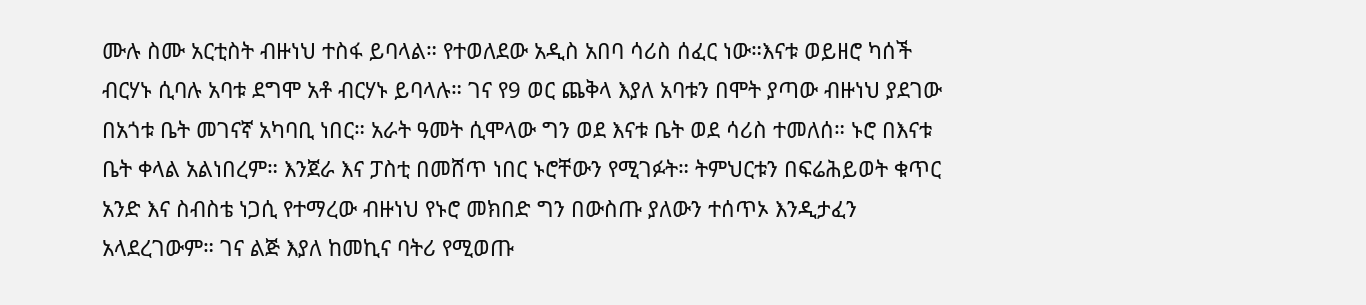ሙሉ ስሙ አርቲስት ብዙነህ ተስፋ ይባላል። የተወለደው አዲስ አበባ ሳሪስ ሰፈር ነው።እናቱ ወይዘሮ ካሰች ብርሃኑ ሲባሉ አባቱ ደግሞ አቶ ብርሃኑ ይባላሉ። ገና የ9 ወር ጨቅላ እያለ አባቱን በሞት ያጣው ብዙነህ ያደገው በአጎቱ ቤት መገናኛ አካባቢ ነበር። አራት ዓመት ሲሞላው ግን ወደ እናቱ ቤት ወደ ሳሪስ ተመለሰ። ኑሮ በእናቱ ቤት ቀላል አልነበረም። እንጀራ እና ፓስቲ በመሸጥ ነበር ኑሮቸውን የሚገፉት። ትምህርቱን በፍሬሕይወት ቁጥር አንድ እና ስብስቴ ነጋሲ የተማረው ብዙነህ የኑሮ መክበድ ግን በውስጡ ያለውን ተሰጥኦ እንዲታፈን አላደረገውም። ገና ልጅ እያለ ከመኪና ባትሪ የሚወጡ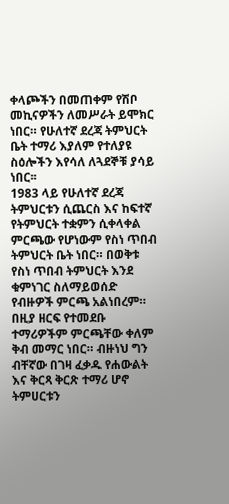ቀላጮችን በመጠቀም የሽቦ መኪናዎችን ለመሥራት ይሞክር ነበር። የሁለተኛ ደረጃ ትምህርት ቤት ተማሪ እያለም የተለያዩ ስዕሎችን እየሳለ ለጓደኞቹ ያሳይ ነበር፡፡
1983 ላይ የሁለተኛ ደረጃ ትምህርቱን ሲጨርስ እና ከፍተኛ የትምህርት ተቋምን ሲቀላቀል ምርጫው የሆነውም የስነ ጥበብ ትምህርት ቤት ነበር። በወቅቱ የስነ ጥበብ ትምህርት እንደ ቁምነገር ስለማይወሰድ የብዙዎች ምርጫ አልነበረም። በዚያ ዘርፍ የተመደቡ ተማሪዎችም ምርጫቸው ቀለም ቅብ መማር ነበር። ብዙነህ ግን ብቸኛው በገዛ ፈቃዱ የሐውልት እና ቅርጻ ቅርጽ ተማሪ ሆኖ ትምሀርቱን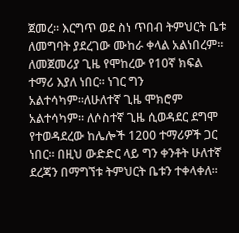ጀመረ። እርግጥ ወደ ስነ ጥበብ ትምህርት ቤቱ ለመግባት ያደረገው ሙከራ ቀላል አልነበረም። ለመጀመሪያ ጊዜ የሞከረው የ10ኛ ክፍል ተማሪ እያለ ነበር። ነገር ግን አልተሳካም።ለሁለተኛ ጊዜ ሞክሮም አልተሳካም። ለሶስተኛ ጊዜ ሲወዳደር ደግሞ የተወዳደረው ከሌሎች 1200 ተማሪዎች ጋር ነበር። በዚህ ውድድር ላይ ግን ቀንቶት ሁለተኛ ደረጃን በማግኘቱ ትምህርት ቤቱን ተቀላቀለ።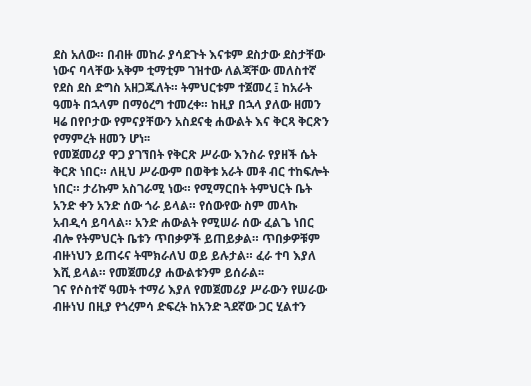ደስ አለው። በብዙ መከራ ያሳደጉት እናቱም ደስታው ደስታቸው ነውና ባላቸው አቅም ቲማቲም ገዝተው ለልጃቸው መለስተኛ የደስ ደስ ድግስ አዘጋጁለት። ትምህርቱም ተጀመረ ፤ ከአራት ዓመት በኋላም በማዕረግ ተመረቀ። ከዚያ በኋላ ያለው ዘመን ዛሬ በየቦታው የምናያቸውን አስደናቂ ሐውልት እና ቅርጻ ቅርጽን የማምረት ዘመን ሆነ፡፡
የመጀመሪያ ዋጋ ያገኘበት የቅርጽ ሥራው እንስራ የያዘች ሴት ቅርጽ ነበር። ለዚህ ሥራውም በወቅቱ አራት መቶ ብር ተከፍሎት ነበር። ታሪኩም አስገራሚ ነው። የሚማርበት ትምህርት ቤት አንድ ቀን አንድ ሰው ጎራ ይላል። የሰውየው ስም መላኩ አብዲሳ ይባላል። አንድ ሐውልት የሚሠራ ሰው ፈልጌ ነበር ብሎ የትምህርት ቤቱን ጥበቃዎች ይጠይቃል። ጥበቃዎቹም ብዙነህን ይጠሩና ትሞክራለህ ወይ ይሉታል። ፈራ ተባ እያለ እሺ ይላል። የመጀመሪያ ሐውልቱንም ይሰራል፡፡
ገና የሶስተኛ ዓመት ተማሪ እያለ የመጀመሪያ ሥራውን የሠራው ብዙነህ በዚያ የጎረምሳ ድፍረት ከአንድ ጓደኛው ጋር ሂልተን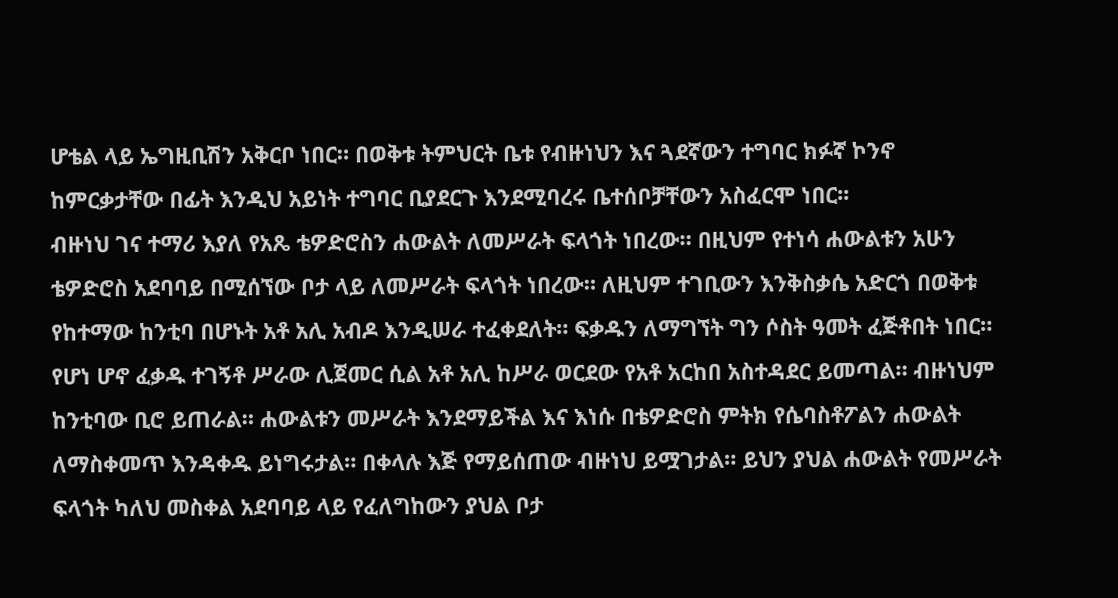ሆቴል ላይ ኤግዚቢሽን አቅርቦ ነበር። በወቅቱ ትምህርት ቤቱ የብዙነህን እና ጓደኛውን ተግባር ክፉኛ ኮንኖ ከምርቃታቸው በፊት እንዲህ አይነት ተግባር ቢያደርጉ እንደሚባረሩ ቤተሰቦቻቸውን አስፈርሞ ነበር፡፡
ብዙነህ ገና ተማሪ እያለ የአጼ ቴዎድሮስን ሐውልት ለመሥራት ፍላጎት ነበረው። በዚህም የተነሳ ሐውልቱን አሁን ቴዎድሮስ አደባባይ በሚሰኘው ቦታ ላይ ለመሥራት ፍላጎት ነበረው። ለዚህም ተገቢውን እንቅስቃሴ አድርጎ በወቅቱ የከተማው ከንቲባ በሆኑት አቶ አሊ አብዶ እንዲሠራ ተፈቀደለት። ፍቃዱን ለማግኘት ግን ሶስት ዓመት ፈጅቶበት ነበር። የሆነ ሆኖ ፈቃዱ ተገኝቶ ሥራው ሊጀመር ሲል አቶ አሊ ከሥራ ወርደው የአቶ አርከበ አስተዳደር ይመጣል። ብዙነህም ከንቲባው ቢሮ ይጠራል። ሐውልቱን መሥራት እንደማይችል እና እነሱ በቴዎድሮስ ምትክ የሴባስቶፖልን ሐውልት ለማስቀመጥ እንዳቀዱ ይነግሩታል። በቀላሉ እጅ የማይሰጠው ብዙነህ ይሟገታል። ይህን ያህል ሐውልት የመሥራት ፍላጎት ካለህ መስቀል አደባባይ ላይ የፈለግከውን ያህል ቦታ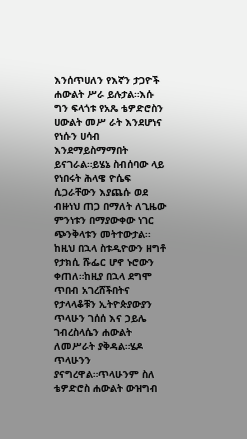እንሰጥሀለን የእኛን ታጋዮች ሐውልት ሥራ ይሉታል።እሱ ግን ፍላጎቱ የአጼ ቴዎድሮስን ሀውልት መሥ ራት እንደሆነና የነሱን ሀሳብ እንደማይስማማበት ይናገራል።ይሄኔ ስብሰባው ላይ የነበሩት ሕላዌ ዮሴፍ ሲጋራቸውን እያጨሱ ወደ ብዙነህ ጠጋ በማለት ለጊዜው ምንነቱን በማያውቀው ነገር ጭንቅላቱን መትተውታል፡፡
ከዚህ በኋላ ስቱዲዮውን ዘግቶ የታክሲ ሹፌር ሆኖ ኑሮውን ቀጠለ።ከዚያ በኋላ ደግሞ ጥበብ አገረሸችበትና የታላላቆቹን ኢትዮጵያውያን ጥላሁን ገሰሰ እና ኃይሌ ገብረስላሴን ሐውልት ለመሥራት ያቅዳል።ሄዶ ጥላሁንን ያናግረዋል።ጥላሁንም ስለ ቴዎድሮስ ሐውልት ውዝግብ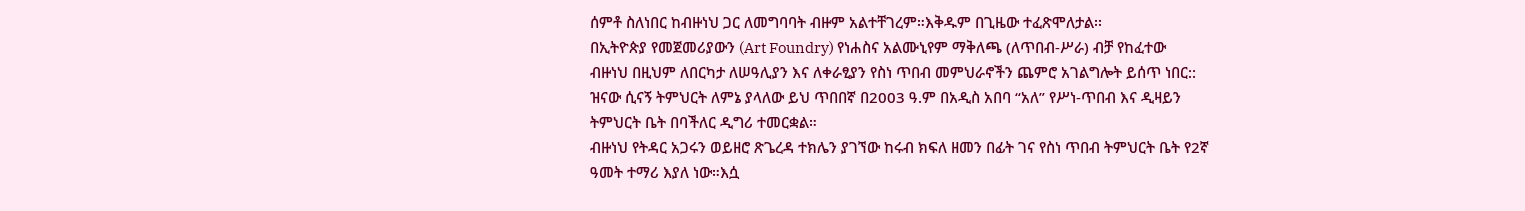ሰምቶ ስለነበር ከብዙነህ ጋር ለመግባባት ብዙም አልተቸገረም።እቅዱም በጊዜው ተፈጽሞለታል፡፡
በኢትዮጵያ የመጀመሪያውን (Art Foundry) የነሐስና አልሙኒየም ማቅለጫ (ለጥበብ-ሥራ) ብቻ የከፈተው ብዙነህ በዚህም ለበርካታ ለሠዓሊያን እና ለቀራፂያን የስነ ጥበብ መምህራኖችን ጨምሮ አገልግሎት ይሰጥ ነበር:: ዝናው ሲናኝ ትምህርት ለምኔ ያላለው ይህ ጥበበኛ በ2003 ዓ.ም በአዲስ አበባ “አለ” የሥነ-ጥበብ እና ዲዛይን ትምህርት ቤት በባችለር ዲግሪ ተመርቋል።
ብዙነህ የትዳር አጋሩን ወይዘሮ ጽጌረዳ ተክሌን ያገኘው ከሩብ ክፍለ ዘመን በፊት ገና የስነ ጥበብ ትምህርት ቤት የ2ኛ ዓመት ተማሪ እያለ ነው።እሷ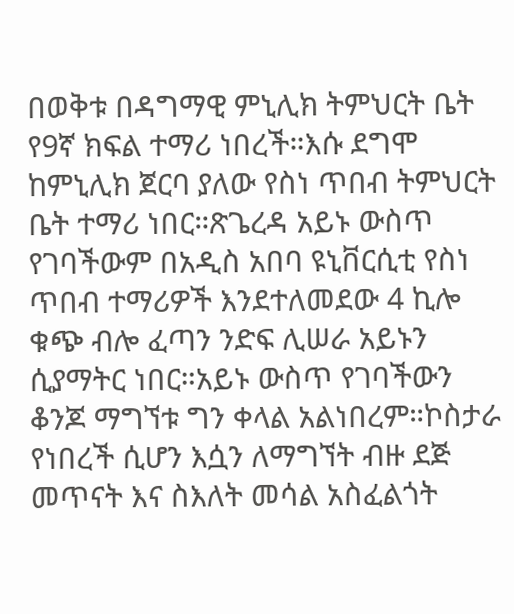በወቅቱ በዳግማዊ ምኒሊክ ትምህርት ቤት የ9ኛ ክፍል ተማሪ ነበረች።እሱ ደግሞ ከምኒሊክ ጀርባ ያለው የስነ ጥበብ ትምህርት ቤት ተማሪ ነበር።ጽጌረዳ አይኑ ውስጥ የገባችውም በአዲስ አበባ ዩኒቨርሲቲ የስነ ጥበብ ተማሪዎች እንደተለመደው 4 ኪሎ ቁጭ ብሎ ፈጣን ንድፍ ሊሠራ አይኑን ሲያማትር ነበር።አይኑ ውስጥ የገባችውን ቆንጆ ማግኘቱ ግን ቀላል አልነበረም።ኮስታራ የነበረች ሲሆን እሷን ለማግኘት ብዙ ደጅ መጥናት እና ስእለት መሳል አስፈልጎት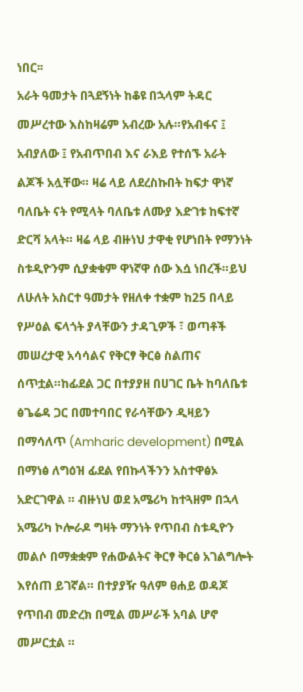ነበር፡፡
አራት ዓመታት በጓደኝነት ከቆዩ በኋላም ትዳር መሥረተው እስከዛሬም አብረው አሉ።የአብፋና ፤ አብያለው ፤ የአብጥበብ እና ራእይ የተሰኙ አራት ልጆች አሏቸው። ዛሬ ላይ ለደረስኩበት ከፍታ ዋነኛ ባለቤት ናት የሚላት ባለቤቱ ለሙያ እድገቱ ከፍተኛ ድርሻ አላት። ዛሬ ላይ ብዙነህ ታዋቂ የሆነበት የማንነት ስቱዲዮንም ሲያቋቁም ዋነኛዋ ሰው እሷ ነበረች።ይህ ለሁለት አስርተ ዓመታት የዘለቀ ተቋም ከ25 በላይ የሥዕል ፍላጎት ያላቸውን ታዳጊዎች ፣ ወጣቶች መሠረታዊ አሳሳልና የቅርፃ ቅርፅ ስልጠና ሰጥቷል።ከፊደል ጋር በተያያዘ በሀገር ቤት ከባለቤቱ ፅጌሬዳ ጋር በመተባበር የራሳቸውን ዲዛይን በማሳለጥ (Amharic development) በሚል በማነፅ ለግዕዝ ፊደል የበኩላችንን አስተዋፅኦ አድርገዋል ። ብዙነህ ወደ አሜሪካ ከተጓዘም በኋላ አሜሪካ ኮሎራዶ ግዛት ማንነት የጥበብ ስቱዲዮን መልሶ በማቋቋም የሐውልትና ቅርፃ ቅርፅ አገልግሎት እየሰጠ ይገኛል። በተያያዥ ዓለም ፀሐይ ወዳጆ የጥበብ መድረክ በሚል መሥራች አባል ሆኖ መሥርቷል ።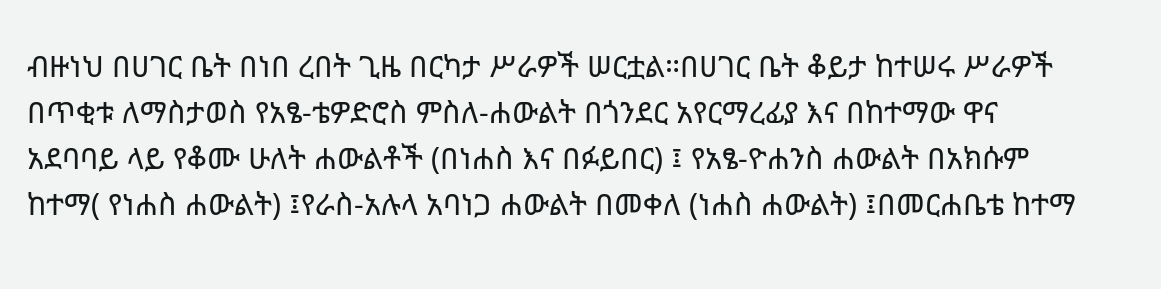ብዙነህ በሀገር ቤት በነበ ረበት ጊዜ በርካታ ሥራዎች ሠርቷል።በሀገር ቤት ቆይታ ከተሠሩ ሥራዎች በጥቂቱ ለማስታወስ የአፄ-ቴዎድሮስ ምስለ-ሐውልት በጎንደር አየርማረፊያ እና በከተማው ዋና አደባባይ ላይ የቆሙ ሁለት ሐውልቶች (በነሐስ እና በፉይበር) ፤ የአፄ-ዮሐንስ ሐውልት በአክሱም ከተማ( የነሐስ ሐውልት) ፤የራስ-አሉላ አባነጋ ሐውልት በመቀለ (ነሐስ ሐውልት) ፤በመርሐቤቴ ከተማ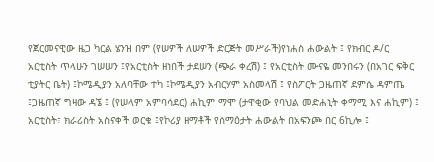የጀርመናዊው ዜጋ ካርል ሄንዝ በም (የሠዎች ለሠዎች ድርጅት መሥራች)የነሐስ ሐውልት ፤ የክብር ዶ/ር አርቲስት ጥላሁን ገሠሠን ፤የአርቲስት ዘነበች ታደሠን (ጭራ ቀረሽ) ፤ የአርቲስት ሙናዬ መንበሩን (በአገር ፍቅር ቲያትር ቤት) ፤ኮሜዲያን አለባቸው ተካ ፤ኮሜዲያን አብርሃም አስመላሽ ፤ የስፖርት ጋዜጠኛ ደምሴ ዳምጤ ፤ጋዜጠኛ ግዛው ዳኜ ፤ (የሠላም አምባሳደር) ሐኪም ማሞ (ታዋቂው የባህል መድሐኒት ቀማሚ እና ሐኪም) ፤ አርቲስት፣ ክራሪስት አስናቀች ወርቁ ፤የኮሪያ ዘማቶች የሰማዕታት ሐውልት በአፍንጮ በር 6ኪሎ ፤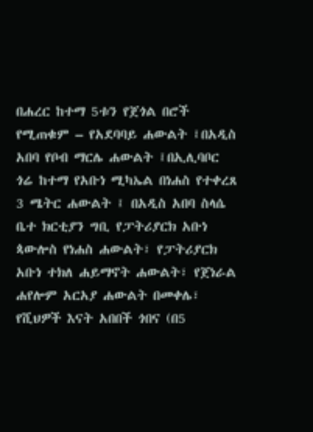በሐረር ከተማ 5ቱን የጀጎል በሮች የሚጠቁም – የአደባባይ ሐውልት ፤በአዲስ አበባ የቦብ ማርሌ ሐውልት ፤በኢሊባቦር ጎሬ ከተማ የአቡነ ሚካኤል በነሐስ የተቀረጸ 3 ሜትር ሐውልት ፤ በአዲስ አበባ ስላሴ ቤተ ክርቲያን ግቢ የፓትሪያርክ አቡነ ጳውሎስ የነሐስ ሐውልት፣ የፓትሪያርክ አቡነ ተክለ ሐይማኖት ሐውልት፣ የጀነራል ሐየሎም አርአያ ሐውልት በመቀሌ፣ የሺህዎች እናት አበበች ጎበና (በ5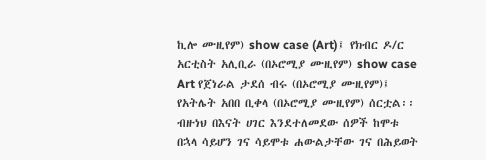ኪሎ ሙዚየም) show case (Art)፤ የክብር ዶ/ር አርቲስት አሊቢራ (በኦሮሚያ ሙዚየም) show case Art የጀነራል ታደሰ ብሩ (በኦሮሚያ ሙዚየም)፤ የአትሌት አበበ ቢቀላ (በኦሮሚያ ሙዚየም) ሰርቷል፡፡
ብዙነህ በእናት ሀገር እንደተለመደው ሰዎች ከሞቱ በኋላ ሳይሆን ገና ሳይሞቱ ሐውልታቸው ገና በሕይወት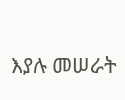እያሉ መሠራት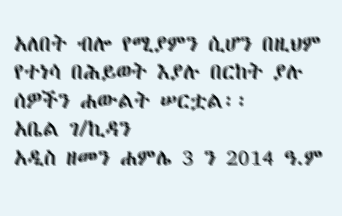አለበት ብሎ የሚያምን ሲሆን በዚህም የተነሳ በሕይወት እያሉ በርከት ያሉ ሰዎችን ሐውልት ሠርቷል፡፡
አቤል ገ/ኪዳን
አዲስ ዘመን ሐምሌ 3 ን 2014 ዓ.ም